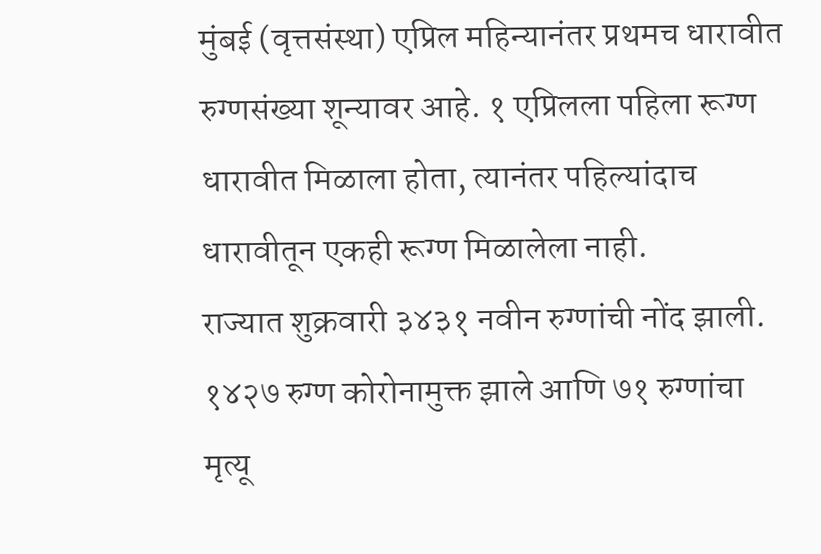मुंबई (वृत्तसंस्था) एप्रिल महिन्यानंतर प्रथमच धारावीत रुग्णसंख्या शून्यावर आहे. १ एप्रिलला पहिला रूग्ण धारावीत मिळाला होता, त्यानंतर पहिल्यांदाच धारावीतून एकही रूग्ण मिळालेला नाही.
राज्यात शुक्रवारी ३४३१ नवीन रुग्णांची नोंद झाली. १४२७ रुग्ण कोरोनामुक्त झाले आणि ७१ रुग्णांचा मृत्यू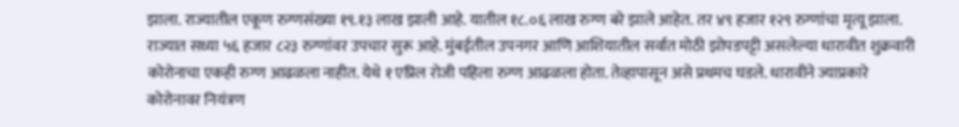झाला. राज्यातील एकूण रुग्णसंख्या १९.१३ लाख झाली आहे. यातील १८.०६ लाख रुग्ण बरे झाले आहेत. तर ४९ हजार १२९ रुग्णांचा मृत्यू झाला. राज्यात सध्या ५६ हजार ८२३ रुग्णांवर उपचार सुरू आहे. मुंबईतील उपनगर आणि आशियातील सर्वात मोठी झोपडपट्टी असलेल्या धारावीत शुक्रवारी कोरोनाचा एकही रुग्ण आढळला नाहीत. येथे १ एप्रिल रोजी पहिला रुग्ण आढळला होता. तेव्हापासून असे प्रथमच घडले. धारावीने ज्याप्रकारे कोरोनावर नियंत्रण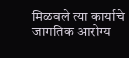मिळवले त्या कार्याचे जागतिक आरोग्य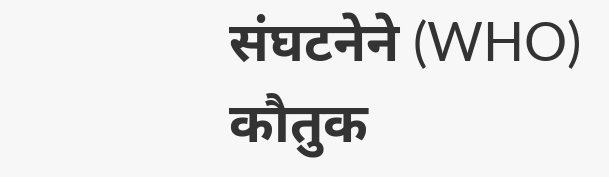संघटनेने (WHO) कौतुक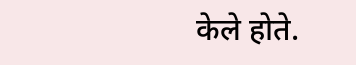केले होते.